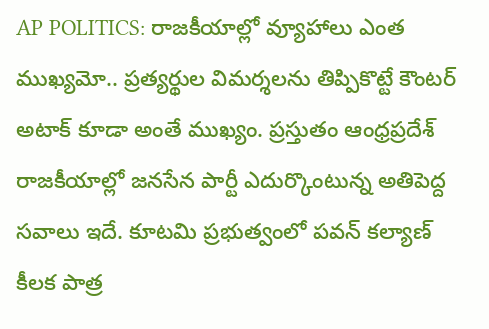AP POLITICS: రాజకీయాల్లో వ్యూహాలు ఎంత ముఖ్యమో.. ప్రత్యర్థుల విమర్శలను తిప్పికొట్టే కౌంటర్ అటాక్ కూడా అంతే ముఖ్యం. ప్రస్తుతం ఆంధ్రప్రదేశ్ రాజకీయాల్లో జనసేన పార్టీ ఎదుర్కొంటున్న అతిపెద్ద సవాలు ఇదే. కూటమి ప్రభుత్వంలో పవన్ కల్యాణ్ కీలక పాత్ర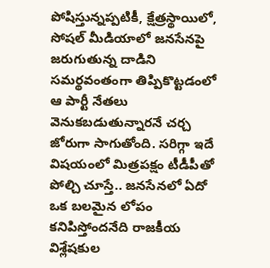పోషిస్తున్నప్పటికీ, క్షేత్రస్థాయిలో, సోషల్ మీడియాలో జనసేనపై జరుగుతున్న దాడిని సమర్థవంతంగా తిప్పికొట్టడంలో ఆ పార్టీ నేతలు వెనుకబడుతున్నారనే చర్చ జోరుగా సాగుతోంది. సరిగ్గా ఇదే విషయంలో మిత్రపక్షం టీడీపీతో పోల్చి చూస్తే.. జనసేనలో ఏదో ఒక బలమైన లోపం కనిపిస్తోందనేది రాజకీయ విశ్లేషకుల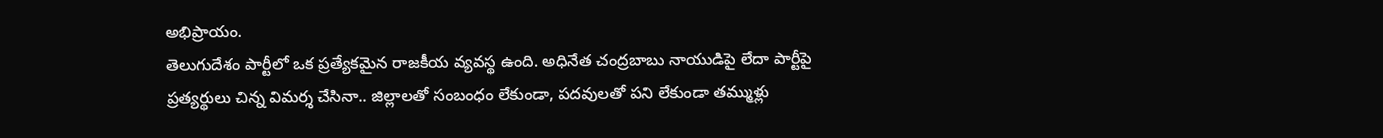అభిప్రాయం.
తెలుగుదేశం పార్టీలో ఒక ప్రత్యేకమైన రాజకీయ వ్యవస్థ ఉంది. అధినేత చంద్రబాబు నాయుడిపై లేదా పార్టీపై ప్రత్యర్థులు చిన్న విమర్శ చేసినా.. జిల్లాలతో సంబంధం లేకుండా, పదవులతో పని లేకుండా తమ్ముళ్లు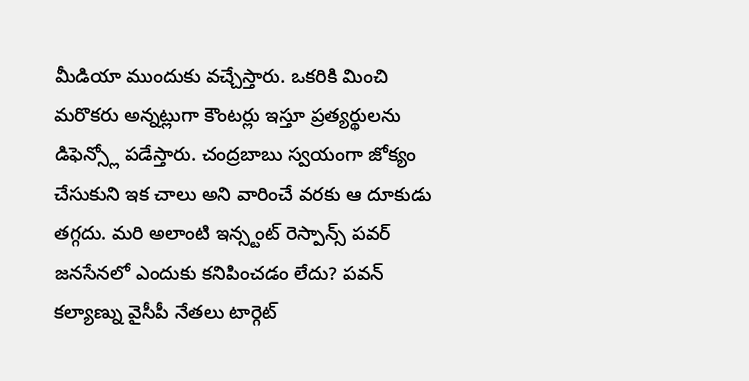మీడియా ముందుకు వచ్చేస్తారు. ఒకరికి మించి మరొకరు అన్నట్లుగా కౌంటర్లు ఇస్తూ ప్రత్యర్థులను డిఫెన్స్లో పడేస్తారు. చంద్రబాబు స్వయంగా జోక్యం చేసుకుని ఇక చాలు అని వారించే వరకు ఆ దూకుడు తగ్గదు. మరి అలాంటి ఇన్స్టంట్ రెస్పాన్స్ పవర్ జనసేనలో ఎందుకు కనిపించడం లేదు? పవన్ కల్యాణ్ను వైసీపీ నేతలు టార్గెట్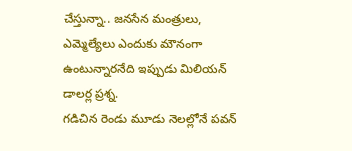చేస్తున్నా.. జనసేన మంత్రులు, ఎమ్మెల్యేలు ఎందుకు మౌనంగా ఉంటున్నారనేది ఇప్పుడు మిలియన్ డాలర్ల ప్రశ్న.
గడిచిన రెండు మూడు నెలల్లోనే పవన్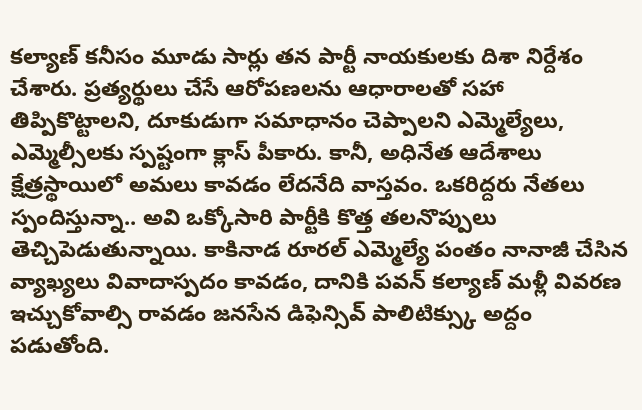కల్యాణ్ కనీసం మూడు సార్లు తన పార్టీ నాయకులకు దిశా నిర్దేశం చేశారు. ప్రత్యర్థులు చేసే ఆరోపణలను ఆధారాలతో సహా తిప్పికొట్టాలని, దూకుడుగా సమాధానం చెప్పాలని ఎమ్మెల్యేలు, ఎమ్మెల్సీలకు స్పష్టంగా క్లాస్ పీకారు. కానీ, అధినేత ఆదేశాలు క్షేత్రస్థాయిలో అమలు కావడం లేదనేది వాస్తవం. ఒకరిద్దరు నేతలు స్పందిస్తున్నా.. అవి ఒక్కోసారి పార్టీకి కొత్త తలనొప్పులు తెచ్చిపెడుతున్నాయి. కాకినాడ రూరల్ ఎమ్మెల్యే పంతం నానాజీ చేసిన వ్యాఖ్యలు వివాదాస్పదం కావడం, దానికి పవన్ కల్యాణ్ మళ్లీ వివరణ ఇచ్చుకోవాల్సి రావడం జనసేన డిఫెన్సివ్ పాలిటిక్స్కు అద్దం పడుతోంది.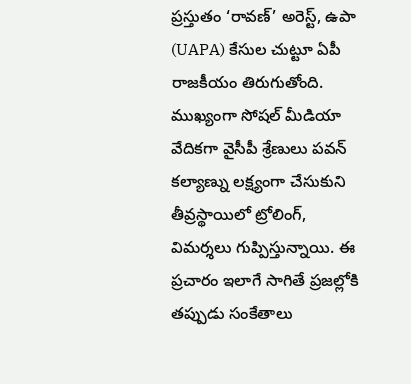ప్రస్తుతం ‘రావణ్’ అరెస్ట్, ఉపా (UAPA) కేసుల చుట్టూ ఏపీ రాజకీయం తిరుగుతోంది. ముఖ్యంగా సోషల్ మీడియా వేదికగా వైసీపీ శ్రేణులు పవన్ కల్యాణ్ను లక్ష్యంగా చేసుకుని తీవ్రస్థాయిలో ట్రోలింగ్, విమర్శలు గుప్పిస్తున్నాయి. ఈ ప్రచారం ఇలాగే సాగితే ప్రజల్లోకి తప్పుడు సంకేతాలు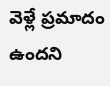వెళ్లే ప్రమాదం ఉందని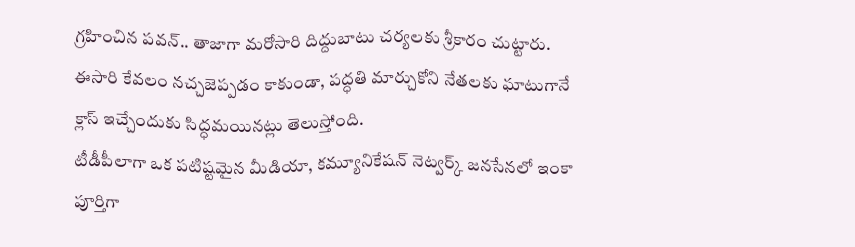గ్రహించిన పవన్.. తాజాగా మరోసారి దిద్దుబాటు చర్యలకు శ్రీకారం చుట్టారు. ఈసారి కేవలం నచ్చజెప్పడం కాకుండా, పద్ధతి మార్చుకోని నేతలకు ఘాటుగానే క్లాస్ ఇచ్చేందుకు సిద్ధమయినట్లు తెలుస్తోంది.
టీడీపీలాగా ఒక పటిష్టమైన మీడియా, కమ్యూనికేషన్ నెట్వర్క్ జనసేనలో ఇంకా పూర్తిగా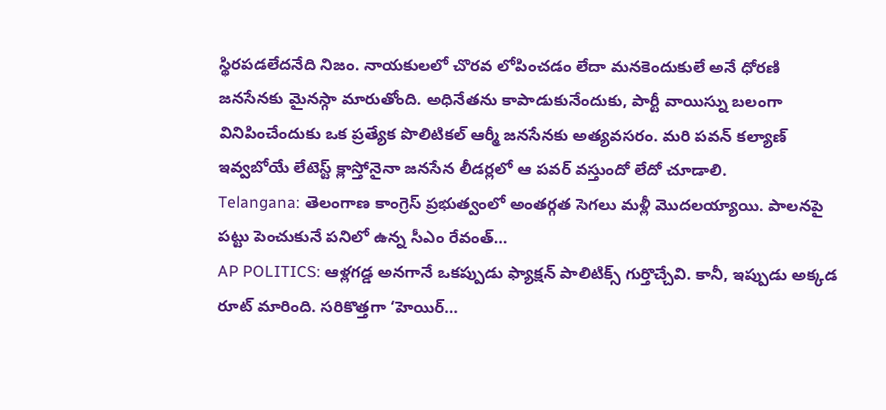స్థిరపడలేదనేది నిజం. నాయకులలో చొరవ లోపించడం లేదా మనకెందుకులే అనే ధోరణి జనసేనకు మైనస్గా మారుతోంది. అధినేతను కాపాడుకునేందుకు, పార్టీ వాయిస్ను బలంగా వినిపించేందుకు ఒక ప్రత్యేక పొలిటికల్ ఆర్మీ జనసేనకు అత్యవసరం. మరి పవన్ కల్యాణ్ ఇవ్వబోయే లేటెస్ట్ క్లాస్తోనైనా జనసేన లీడర్లలో ఆ పవర్ వస్తుందో లేదో చూడాలి.
Telangana: తెలంగాణ కాంగ్రెస్ ప్రభుత్వంలో అంతర్గత సెగలు మళ్లీ మొదలయ్యాయి. పాలనపై పట్టు పెంచుకునే పనిలో ఉన్న సీఎం రేవంత్…
AP POLITICS: ఆళ్లగడ్డ అనగానే ఒకప్పుడు ఫ్యాక్షన్ పాలిటిక్స్ గుర్తొచ్చేవి. కానీ, ఇప్పుడు అక్కడ రూట్ మారింది. సరికొత్తగా ‘హెయిర్…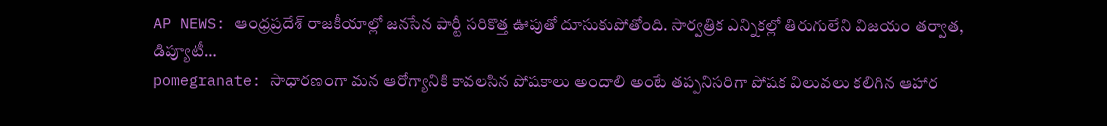AP NEWS: ఆంధ్రప్రదేశ్ రాజకీయాల్లో జనసేన పార్టీ సరికొత్త ఊపుతో దూసుకుపోతోంది. సార్వత్రిక ఎన్నికల్లో తిరుగులేని విజయం తర్వాత, డిప్యూటీ…
pomegranate: సాధారణంగా మన ఆరోగ్యానికి కావలసిన పోషకాలు అందాలి అంటే తప్పనిసరిగా పోషక విలువలు కలిగిన ఆహార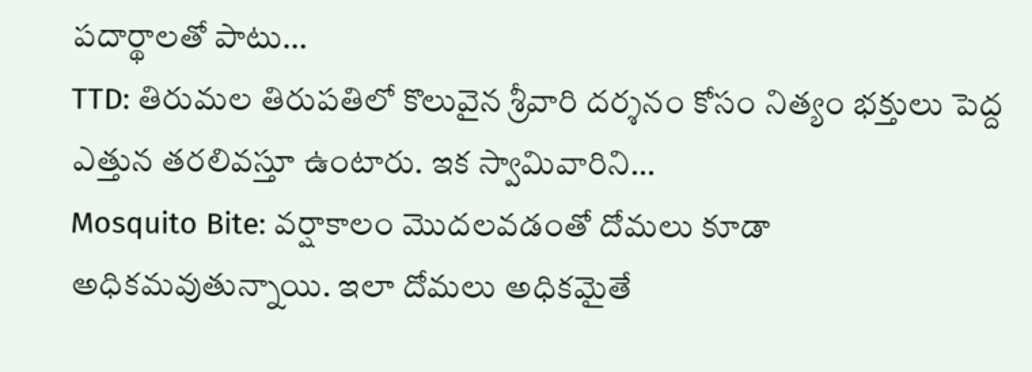పదార్థాలతో పాటు…
TTD: తిరుమల తిరుపతిలో కొలువైన శ్రీవారి దర్శనం కోసం నిత్యం భక్తులు పెద్ద ఎత్తున తరలివస్తూ ఉంటారు. ఇక స్వామివారిని…
Mosquito Bite: వర్షాకాలం మొదలవడంతో దోమలు కూడా అధికమవుతున్నాయి. ఇలా దోమలు అధికమైతే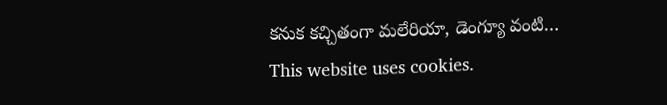కనుక కచ్చితంగా మలేరియా, డెంగ్యూ వంటి…
This website uses cookies.